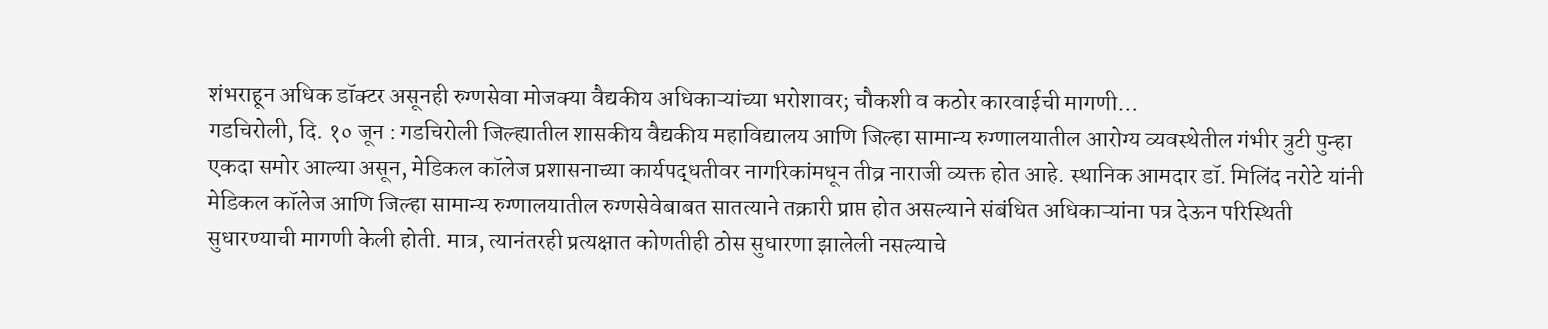शंभराहून अधिक डॉक्टर असूनही रुग्णसेवा मोजक्या वैद्यकीय अधिकाऱ्यांच्या भरोशावर; चौकशी व कठोर कारवाईची मागणी…
गडचिरोली, दि. १० जून : गडचिरोली जिल्ह्यातील शासकीय वैद्यकीय महाविद्यालय आणि जिल्हा सामान्य रुग्णालयातील आरोग्य व्यवस्थेतील गंभीर त्रुटी पुन्हा एकदा समोर आल्या असून, मेडिकल कॉलेज प्रशासनाच्या कार्यपद्धतीवर नागरिकांमधून तीव्र नाराजी व्यक्त होत आहे. स्थानिक आमदार डॉ. मिलिंद नरोटे यांनी मेडिकल कॉलेज आणि जिल्हा सामान्य रुग्णालयातील रुग्णसेवेबाबत सातत्याने तक्रारी प्राप्त होत असल्याने संबंधित अधिकाऱ्यांना पत्र देऊन परिस्थिती सुधारण्याची मागणी केली होती. मात्र, त्यानंतरही प्रत्यक्षात कोणतीही ठोस सुधारणा झालेली नसल्याचे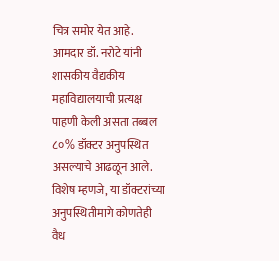चित्र समोर येत आहे.
आमदार डॉ. नरोटे यांनी शासकीय वैद्यकीय महाविद्यालयाची प्रत्यक्ष पाहणी केली असता तब्बल ८०% डॉक्टर अनुपस्थित असल्याचे आढळून आले. विशेष म्हणजे, या डॉक्टरांच्या अनुपस्थितीमागे कोणतेही वैध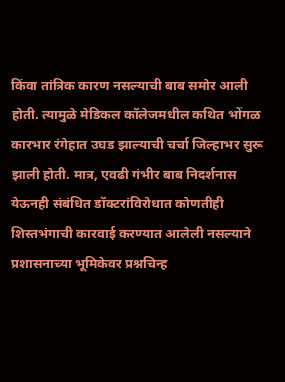किंवा तांत्रिक कारण नसल्याची बाब समोर आली होती. त्यामुळे मेडिकल कॉलेजमधील कथित भोंगळ कारभार रंगेहात उघड झाल्याची चर्चा जिल्हाभर सुरू झाली होती. मात्र, एवढी गंभीर बाब निदर्शनास येऊनही संबंधित डॉक्टरांविरोधात कोणतीही शिस्तभंगाची कारवाई करण्यात आलेली नसल्याने प्रशासनाच्या भूमिकेवर प्रश्नचिन्ह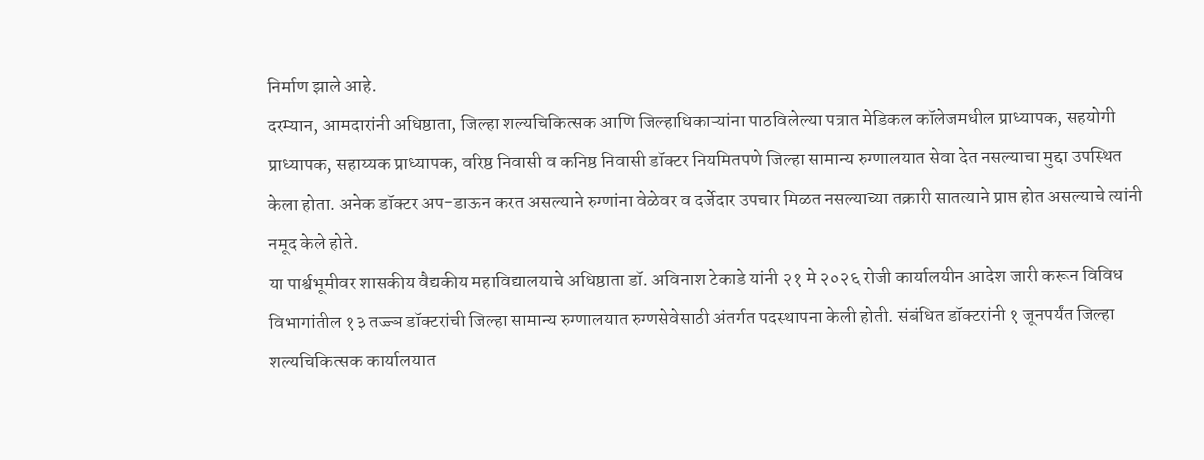निर्माण झाले आहे.
दरम्यान, आमदारांनी अधिष्ठाता, जिल्हा शल्यचिकित्सक आणि जिल्हाधिकाऱ्यांना पाठविलेल्या पत्रात मेडिकल कॉलेजमधील प्राध्यापक, सहयोगी प्राध्यापक, सहाय्यक प्राध्यापक, वरिष्ठ निवासी व कनिष्ठ निवासी डॉक्टर नियमितपणे जिल्हा सामान्य रुग्णालयात सेवा देत नसल्याचा मुद्दा उपस्थित केला होता. अनेक डॉक्टर अप-डाऊन करत असल्याने रुग्णांना वेळेवर व दर्जेदार उपचार मिळत नसल्याच्या तक्रारी सातत्याने प्राप्त होत असल्याचे त्यांनी नमूद केले होते.
या पार्श्वभूमीवर शासकीय वैद्यकीय महाविद्यालयाचे अधिष्ठाता डॉ. अविनाश टेकाडे यांनी २१ मे २०२६ रोजी कार्यालयीन आदेश जारी करून विविध विभागांतील १३ तज्ज्ञ डॉक्टरांची जिल्हा सामान्य रुग्णालयात रुग्णसेवेसाठी अंतर्गत पदस्थापना केली होती. संबंधित डॉक्टरांनी १ जूनपर्यंत जिल्हा शल्यचिकित्सक कार्यालयात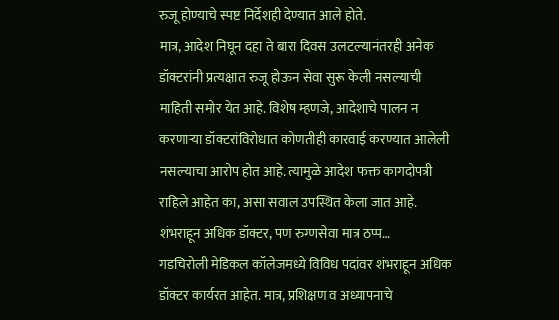रुजू होण्याचे स्पष्ट निर्देशही देण्यात आले होते.
मात्र, आदेश निघून दहा ते बारा दिवस उलटल्यानंतरही अनेक डॉक्टरांनी प्रत्यक्षात रुजू होऊन सेवा सुरू केली नसल्याची माहिती समोर येत आहे. विशेष म्हणजे, आदेशाचे पालन न करणाऱ्या डॉक्टरांविरोधात कोणतीही कारवाई करण्यात आलेली नसल्याचा आरोप होत आहे. त्यामुळे आदेश फक्त कागदोपत्री राहिले आहेत का, असा सवाल उपस्थित केला जात आहे.
शंभराहून अधिक डॉक्टर, पण रुग्णसेवा मात्र ठप्प…
गडचिरोली मेडिकल कॉलेजमध्ये विविध पदांवर शंभराहून अधिक डॉक्टर कार्यरत आहेत. मात्र, प्रशिक्षण व अध्यापनाचे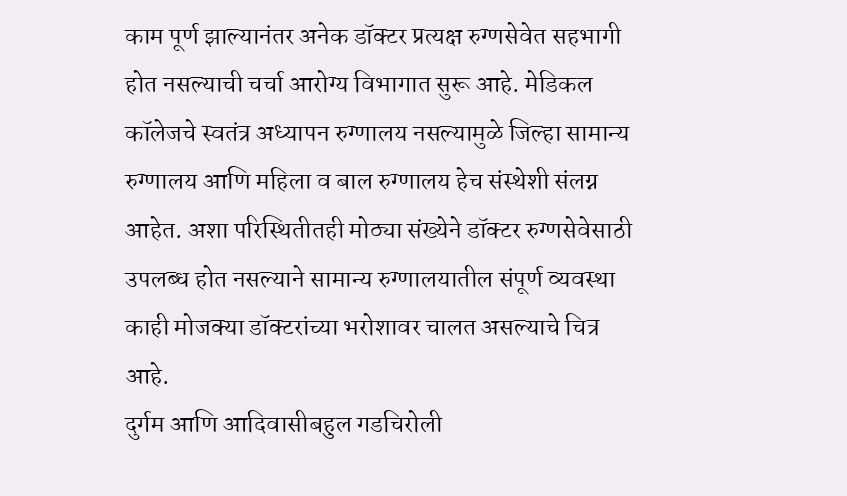काम पूर्ण झाल्यानंतर अनेक डॉक्टर प्रत्यक्ष रुग्णसेवेत सहभागी होत नसल्याची चर्चा आरोग्य विभागात सुरू आहे. मेडिकल कॉलेजचे स्वतंत्र अध्यापन रुग्णालय नसल्यामुळे जिल्हा सामान्य रुग्णालय आणि महिला व बाल रुग्णालय हेच संस्थेशी संलग्न आहेत. अशा परिस्थितीतही मोठ्या संख्येने डॉक्टर रुग्णसेवेसाठी उपलब्ध होत नसल्याने सामान्य रुग्णालयातील संपूर्ण व्यवस्था काही मोजक्या डॉक्टरांच्या भरोशावर चालत असल्याचे चित्र आहे.
दुर्गम आणि आदिवासीबहुल गडचिरोली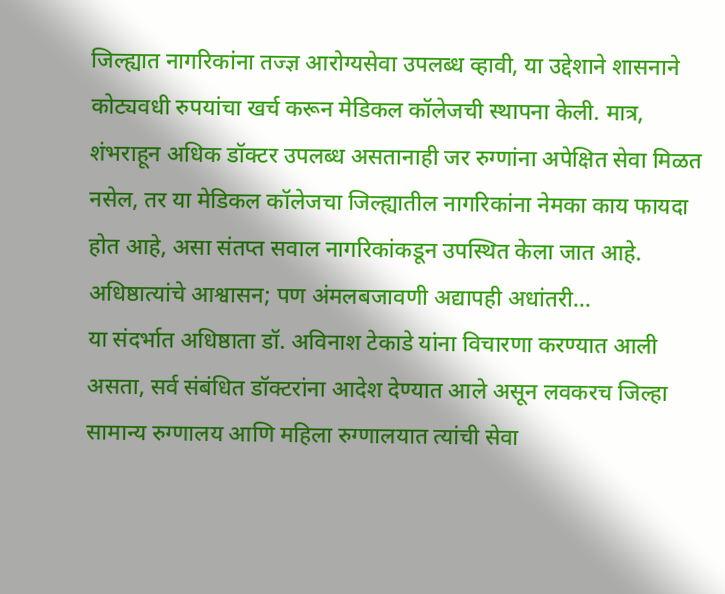जिल्ह्यात नागरिकांना तज्ज्ञ आरोग्यसेवा उपलब्ध व्हावी, या उद्देशाने शासनाने कोट्यवधी रुपयांचा खर्च करून मेडिकल कॉलेजची स्थापना केली. मात्र, शंभराहून अधिक डॉक्टर उपलब्ध असतानाही जर रुग्णांना अपेक्षित सेवा मिळत नसेल, तर या मेडिकल कॉलेजचा जिल्ह्यातील नागरिकांना नेमका काय फायदा होत आहे, असा संतप्त सवाल नागरिकांकडून उपस्थित केला जात आहे.
अधिष्ठात्यांचे आश्वासन; पण अंमलबजावणी अद्यापही अधांतरी…
या संदर्भात अधिष्ठाता डॉ. अविनाश टेकाडे यांना विचारणा करण्यात आली असता, सर्व संबंधित डॉक्टरांना आदेश देण्यात आले असून लवकरच जिल्हा सामान्य रुग्णालय आणि महिला रुग्णालयात त्यांची सेवा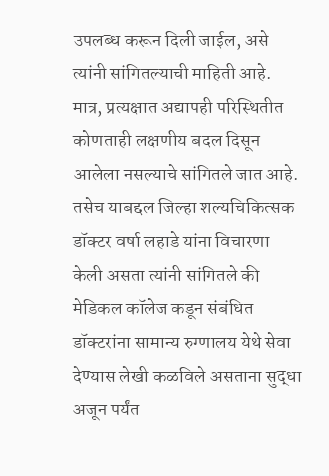उपलब्ध करून दिली जाईल, असे त्यांनी सांगितल्याची माहिती आहे. मात्र, प्रत्यक्षात अद्यापही परिस्थितीत कोणताही लक्षणीय बदल दिसून आलेला नसल्याचे सांगितले जात आहे.
तसेच याबद्दल जिल्हा शल्यचिकित्सक डॉक्टर वर्षा लहाडे यांना विचारणा केली असता त्यांनी सांगितले की मेडिकल कॉलेज कडून संबंधित डॉक्टरांना सामान्य रुग्णालय येथे सेवा देण्यास लेखी कळविले असताना सुद्धा अजून पर्यंत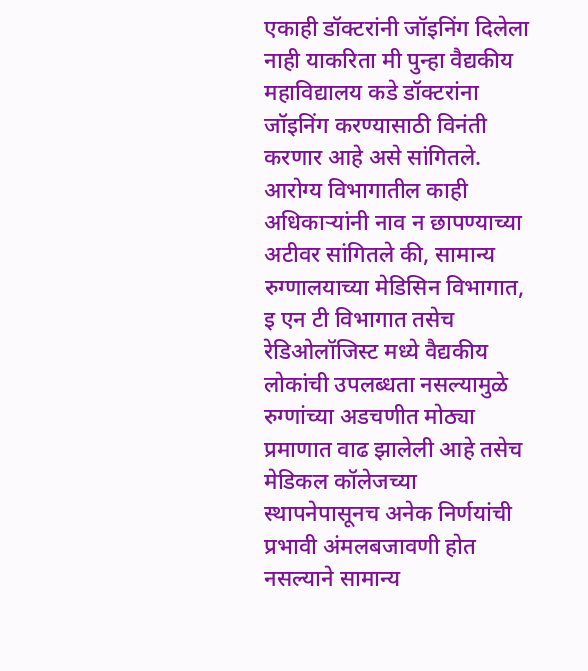एकाही डॉक्टरांनी जॉइनिंग दिलेला नाही याकरिता मी पुन्हा वैद्यकीय महाविद्यालय कडे डॉक्टरांना जॉइनिंग करण्यासाठी विनंती करणार आहे असे सांगितले.
आरोग्य विभागातील काही अधिकाऱ्यांनी नाव न छापण्याच्या अटीवर सांगितले की, सामान्य रुग्णालयाच्या मेडिसिन विभागात, इ एन टी विभागात तसेच रेडिओलॉजिस्ट मध्ये वैद्यकीय लोकांची उपलब्धता नसल्यामुळे रुग्णांच्या अडचणीत मोठ्या प्रमाणात वाढ झालेली आहे तसेच मेडिकल कॉलेजच्या स्थापनेपासूनच अनेक निर्णयांची प्रभावी अंमलबजावणी होत नसल्याने सामान्य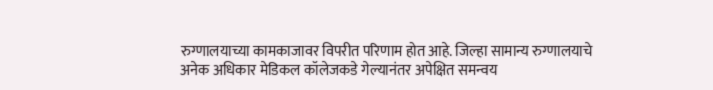रुग्णालयाच्या कामकाजावर विपरीत परिणाम होत आहे. जिल्हा सामान्य रुग्णालयाचे अनेक अधिकार मेडिकल कॉलेजकडे गेल्यानंतर अपेक्षित समन्वय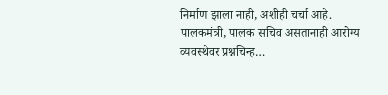निर्माण झाला नाही, अशीही चर्चा आहे.
पालकमंत्री, पालक सचिव असतानाही आरोग्य व्यवस्थेवर प्रश्नचिन्ह…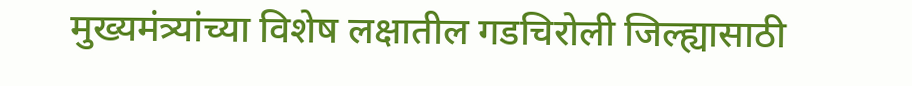मुख्यमंत्र्यांच्या विशेष लक्षातील गडचिरोली जिल्ह्यासाठी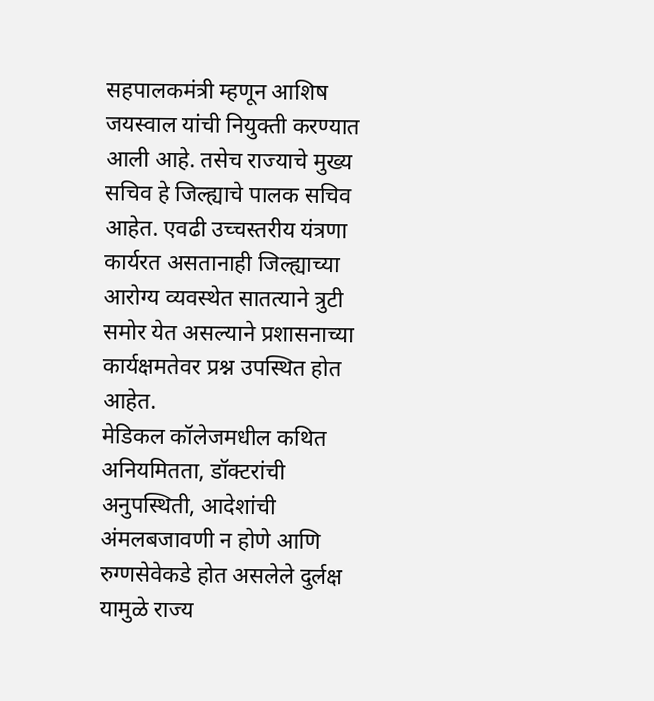सहपालकमंत्री म्हणून आशिष जयस्वाल यांची नियुक्ती करण्यात आली आहे. तसेच राज्याचे मुख्य सचिव हे जिल्ह्याचे पालक सचिव आहेत. एवढी उच्चस्तरीय यंत्रणा कार्यरत असतानाही जिल्ह्याच्या आरोग्य व्यवस्थेत सातत्याने त्रुटी समोर येत असल्याने प्रशासनाच्या कार्यक्षमतेवर प्रश्न उपस्थित होत आहेत.
मेडिकल कॉलेजमधील कथित अनियमितता, डॉक्टरांची अनुपस्थिती, आदेशांची अंमलबजावणी न होणे आणि रुग्णसेवेकडे होत असलेले दुर्लक्ष यामुळे राज्य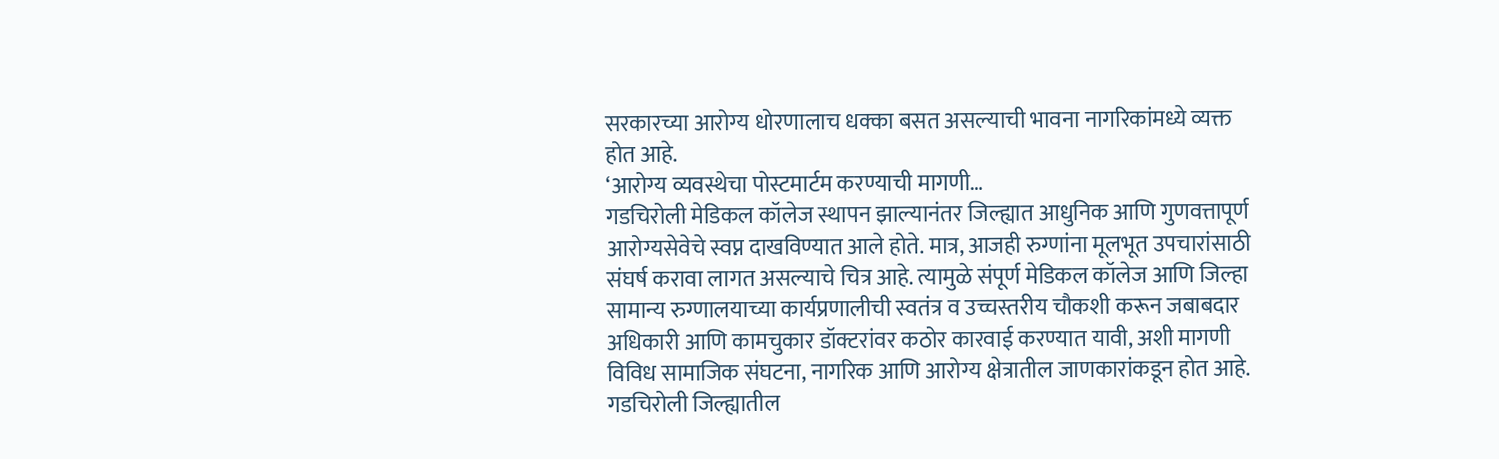सरकारच्या आरोग्य धोरणालाच धक्का बसत असल्याची भावना नागरिकांमध्ये व्यक्त होत आहे.
‘आरोग्य व्यवस्थेचा पोस्टमार्टम करण्याची मागणी…
गडचिरोली मेडिकल कॉलेज स्थापन झाल्यानंतर जिल्ह्यात आधुनिक आणि गुणवत्तापूर्ण आरोग्यसेवेचे स्वप्न दाखविण्यात आले होते. मात्र, आजही रुग्णांना मूलभूत उपचारांसाठी संघर्ष करावा लागत असल्याचे चित्र आहे. त्यामुळे संपूर्ण मेडिकल कॉलेज आणि जिल्हा सामान्य रुग्णालयाच्या कार्यप्रणालीची स्वतंत्र व उच्चस्तरीय चौकशी करून जबाबदार अधिकारी आणि कामचुकार डॉक्टरांवर कठोर कारवाई करण्यात यावी, अशी मागणी विविध सामाजिक संघटना, नागरिक आणि आरोग्य क्षेत्रातील जाणकारांकडून होत आहे.
गडचिरोली जिल्ह्यातील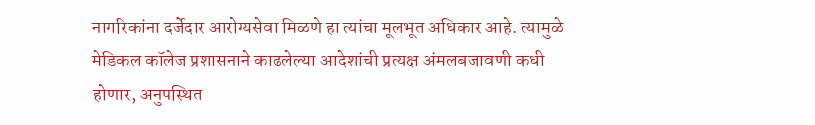नागरिकांना दर्जेदार आरोग्यसेवा मिळणे हा त्यांचा मूलभूत अधिकार आहे. त्यामुळे मेडिकल कॉलेज प्रशासनाने काढलेल्या आदेशांची प्रत्यक्ष अंमलबजावणी कधी होणार, अनुपस्थित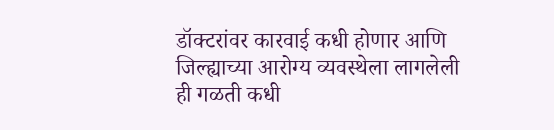डॉक्टरांवर कारवाई कधी होणार आणि जिल्ह्याच्या आरोग्य व्यवस्थेला लागलेली ही गळती कधी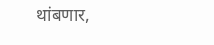थांबणार,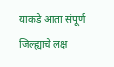याकडे आता संपूर्ण जिल्ह्याचे लक्ष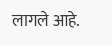लागले आहे.